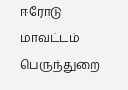ஈரோடு மாவட்டம் பெருந்துறை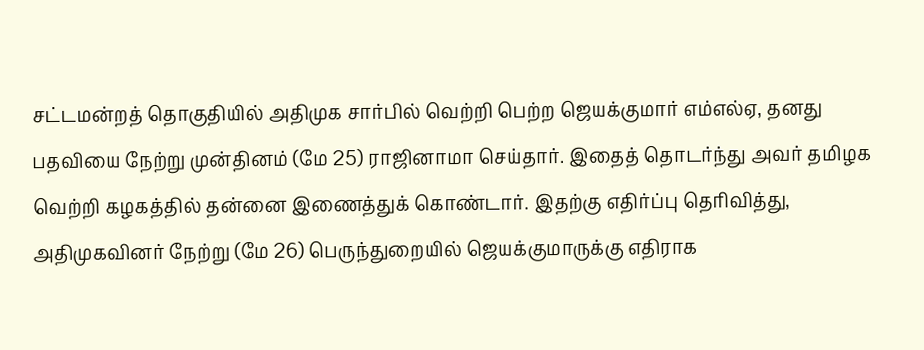சட்டமன்றத் தொகுதியில் அதிமுக சார்பில் வெற்றி பெற்ற ஜெயக்குமார் எம்எல்ஏ, தனது பதவியை நேற்று முன்தினம் (மே 25) ராஜினாமா செய்தார். இதைத் தொடர்ந்து அவர் தமிழக வெற்றி கழகத்தில் தன்னை இணைத்துக் கொண்டார். இதற்கு எதிர்ப்பு தெரிவித்து, அதிமுகவினர் நேற்று (மே 26) பெருந்துறையில் ஜெயக்குமாருக்கு எதிராக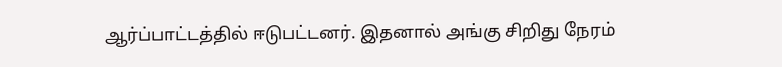ஆர்ப்பாட்டத்தில் ஈடுபட்டனர். இதனால் அங்கு சிறிது நேரம்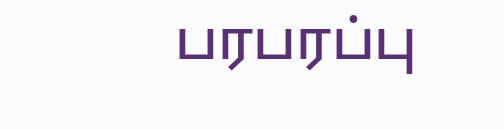பரபரப்பு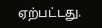ஏற்பட்டது.